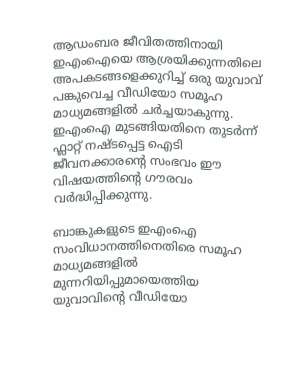ആഡംബര ജീവിതത്തിനായി ഇഎംഐയെ ആശ്രയിക്കുന്നതിലെ അപകടങ്ങളെക്കുറിച്ച് ഒരു യുവാവ് പങ്കുവെച്ച വീഡിയോ സമൂഹ മാധ്യമങ്ങളിൽ ചർച്ചയാകുന്നു.  ഇഎംഐ മുടങ്ങിയതിനെ തുടർന്ന് ഫ്ലാറ്റ് നഷ്ടപ്പെട്ട ഐടി ജീവനക്കാരൻ്റെ സംഭവം ഈ വിഷയത്തിൻ്റെ ഗൗരവം വർദ്ധിപ്പിക്കുന്നു.

ബാങ്കുകളുടെ ഇഎംഐ സംവിധാനത്തിനെതിരെ സമൂഹ മാധ്യമങ്ങളിൽ മുന്നറിയിപ്പുമായെത്തിയ യുവാവിന്‍റെ വീഡിയോ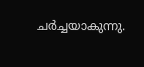ചർച്ചയാകുന്നു.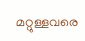മറ്റുള്ളവരെ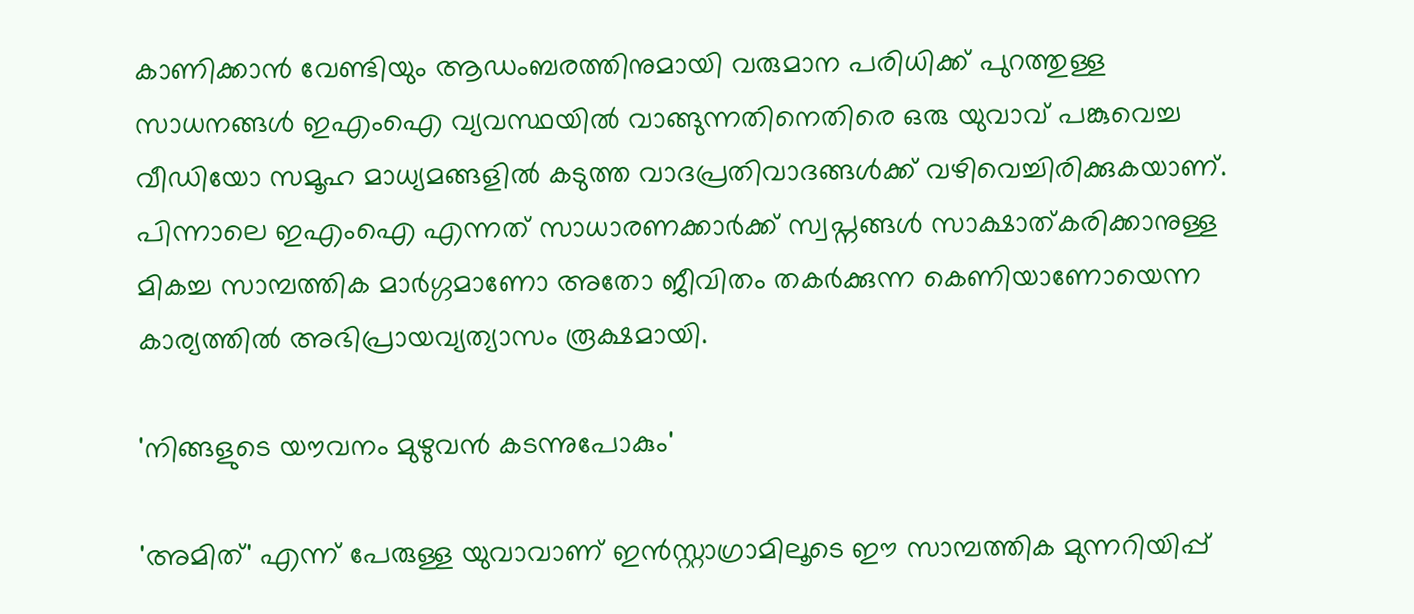കാണിക്കാൻ വേണ്ടിയും ആഡംബരത്തിനുമായി വരുമാന പരിധിക്ക് പുറത്തുള്ള സാധനങ്ങൾ ഇഎംഐ വ്യവസ്ഥയിൽ വാങ്ങുന്നതിനെതിരെ ഒരു യുവാവ് പങ്കുവെച്ച വീഡിയോ സമൂഹ മാധ്യമങ്ങളിൽ കടുത്ത വാദപ്രതിവാദങ്ങൾക്ക് വഴിവെച്ചിരിക്കുകയാണ്. പിന്നാലെ ഇഎംഐ എന്നത് സാധാരണക്കാർക്ക് സ്വപ്നങ്ങൾ സാക്ഷാത്കരിക്കാനുള്ള മികച്ച സാമ്പത്തിക മാർഗ്ഗമാണോ അതോ ജീവിതം തകർക്കുന്ന കെണിയാണോയെന്ന കാര്യത്തിൽ അഭിപ്രായവ്യത്യാസം രൂക്ഷമായി.

'നിങ്ങളുടെ യൗവനം മുഴുവൻ കടന്നുപോകും'

'അമിത്' എന്ന് പേരുള്ള യുവാവാണ് ഇൻസ്റ്റാഗ്രാമിലൂടെ ഈ സാമ്പത്തിക മുന്നറിയിപ്പ്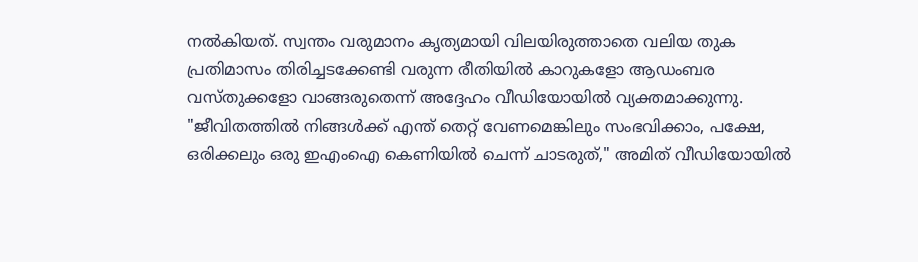നൽകിയത്. സ്വന്തം വരുമാനം കൃത്യമായി വിലയിരുത്താതെ വലിയ തുക പ്രതിമാസം തിരിച്ചടക്കേണ്ടി വരുന്ന രീതിയിൽ കാറുകളോ ആഡംബര വസ്തുക്കളോ വാങ്ങരുതെന്ന് അദ്ദേഹം വീഡിയോയിൽ വ്യക്തമാക്കുന്നു. "ജീവിതത്തിൽ നിങ്ങൾക്ക് എന്ത് തെറ്റ് വേണമെങ്കിലും സംഭവിക്കാം, പക്ഷേ, ഒരിക്കലും ഒരു ഇഎംഐ കെണിയിൽ ചെന്ന് ചാടരുത്," അമിത് വീഡിയോയിൽ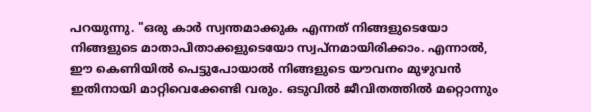പറയുന്നു. "ഒരു കാർ സ്വന്തമാക്കുക എന്നത് നിങ്ങളുടെയോ നിങ്ങളുടെ മാതാപിതാക്കളുടെയോ സ്വപ്നമായിരിക്കാം. എന്നാൽ, ഈ കെണിയിൽ പെട്ടുപോയാൽ നിങ്ങളുടെ യൗവനം മുഴുവൻ ഇതിനായി മാറ്റിവെക്കേണ്ടി വരും. ഒടുവിൽ ജീവിതത്തിൽ മറ്റൊന്നും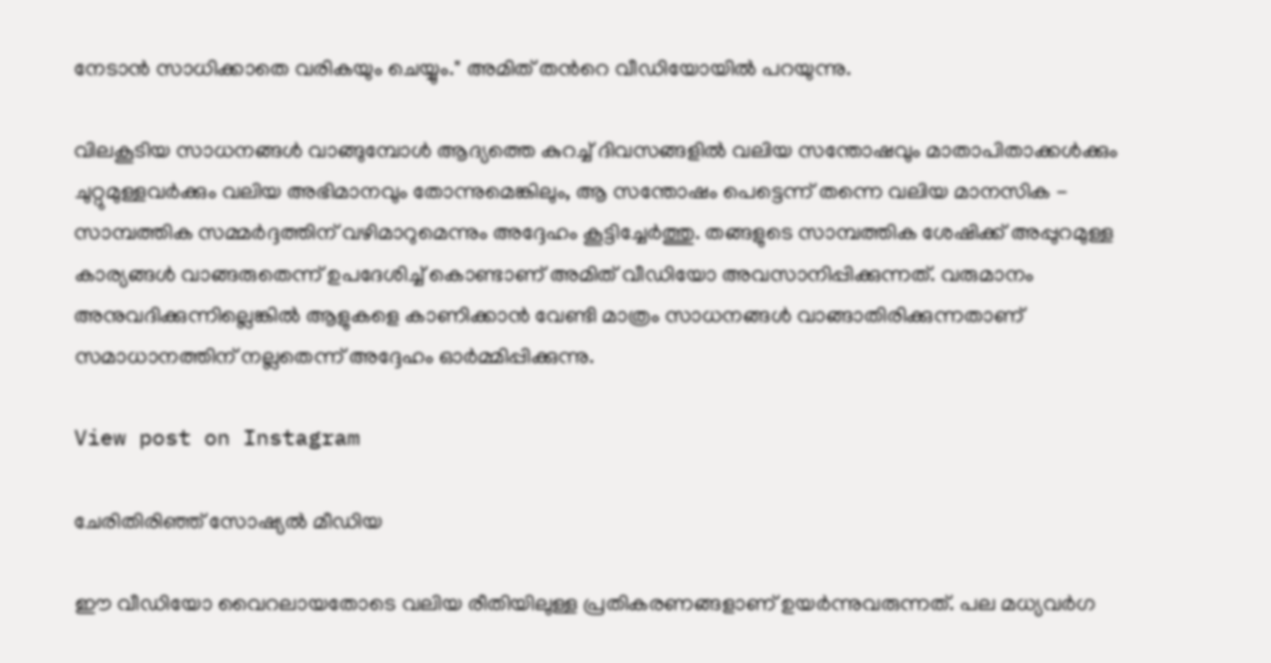നേടാൻ സാധിക്കാതെ വരികയും ചെയ്യും." അമിത് തന്‍റെ വീഡിയോയിൽ പറയുന്നു.

വിലകൂടിയ സാധനങ്ങൾ വാങ്ങുമ്പോൾ ആദ്യത്തെ കുറച്ച് ദിവസങ്ങളിൽ വലിയ സന്തോഷവും മാതാപിതാക്കൾക്കും ചുറ്റുമുള്ളവർക്കും വലിയ അഭിമാനവും തോന്നുമെങ്കിലും, ആ സന്തോഷം പെട്ടെന്ന് തന്നെ വലിയ മാനസിക - സാമ്പത്തിക സമ്മർദ്ദത്തിന് വഴിമാറുമെന്നും അദ്ദേഹം കൂട്ടിച്ചേർത്തു. തങ്ങളുടെ സാമ്പത്തിക ശേഷിക്ക് അപ്പുറമുള്ള കാര്യങ്ങൾ വാങ്ങരുതെന്ന് ഉപദേശിച്ച് കൊണ്ടാണ് അമിത് വീഡിയോ അവസാനിപ്പിക്കുന്നത്. വരുമാനം അനുവദിക്കുന്നില്ലെങ്കിൽ ആളുകളെ കാണിക്കാൻ വേണ്ടി മാത്രം സാധനങ്ങൾ വാങ്ങാതിരിക്കുന്നതാണ് സമാധാനത്തിന് നല്ലതെന്ന് അദ്ദേഹം ഓർമ്മിപ്പിക്കുന്നു.

View post on Instagram

ചേരിതിരിഞ്ഞ് സോഷ്യൽ മീഡിയ

ഈ വീഡിയോ വൈറലായതോടെ വലിയ രീതിയിലുള്ള പ്രതികരണങ്ങളാണ് ഉയർന്നുവരുന്നത്. പല മധ്യവർഗ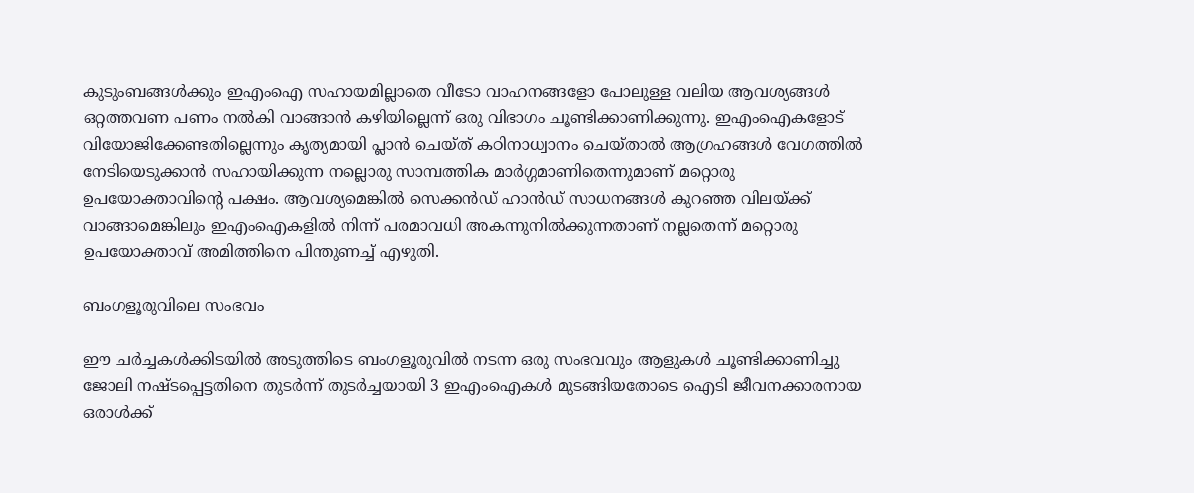കുടുംബങ്ങൾക്കും ഇഎംഐ സഹായമില്ലാതെ വീടോ വാഹനങ്ങളോ പോലുള്ള വലിയ ആവശ്യങ്ങൾ ഒറ്റത്തവണ പണം നൽകി വാങ്ങാൻ കഴിയില്ലെന്ന് ഒരു വിഭാഗം ചൂണ്ടിക്കാണിക്കുന്നു. ഇഎംഐകളോട് വിയോജിക്കേണ്ടതില്ലെന്നും കൃത്യമായി പ്ലാൻ ചെയ്ത് കഠിനാധ്വാനം ചെയ്താൽ ആഗ്രഹങ്ങൾ വേഗത്തിൽ നേടിയെടുക്കാൻ സഹായിക്കുന്ന നല്ലൊരു സാമ്പത്തിക മാർഗ്ഗമാണിതെന്നുമാണ് മറ്റൊരു ഉപയോക്താവിന്‍റെ പക്ഷം. ആവശ്യമെങ്കിൽ സെക്കൻഡ് ഹാൻഡ് സാധനങ്ങൾ കുറഞ്ഞ വിലയ്ക്ക് വാങ്ങാമെങ്കിലും ഇഎംഐകളിൽ നിന്ന് പരമാവധി അകന്നുനിൽക്കുന്നതാണ് നല്ലതെന്ന് മറ്റൊരു ഉപയോക്താവ് അമിത്തിനെ പിന്തുണച്ച് എഴുതി.

ബംഗളൂരുവിലെ സംഭവം

ഈ ചർച്ചകൾക്കിടയിൽ അടുത്തിടെ ബംഗളൂരുവിൽ നടന്ന ഒരു സംഭവവും ആളുകൾ ചൂണ്ടിക്കാണിച്ചു ജോലി നഷ്ടപ്പെട്ടതിനെ തുടർന്ന് തുടർച്ചയായി 3 ഇഎംഐകൾ മുടങ്ങിയതോടെ ഐടി ജീവനക്കാരനായ ഒരാൾക്ക്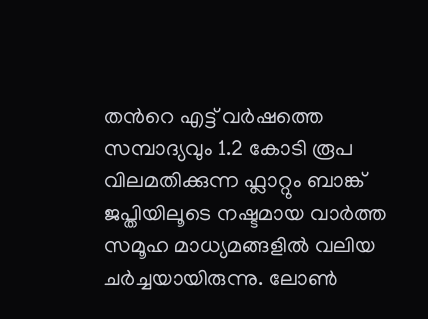തന്‍റെ എട്ട് വർഷത്തെ സമ്പാദ്യവും 1.2 കോടി രൂപ വിലമതിക്കുന്ന ഫ്ലാറ്റും ബാങ്ക് ജപ്തിയിലൂടെ നഷ്ടമായ വാർത്ത സമൂഹ മാധ്യമങ്ങളിൽ വലിയ ചർച്ചയായിരുന്നു. ലോൺ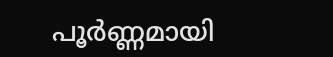പൂർണ്ണമായി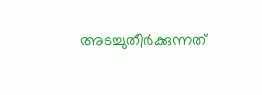അടച്ചുതീർക്കുന്നത്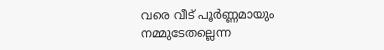വരെ വീട് പൂർണ്ണമായും നമ്മുടേതല്ലെന്ന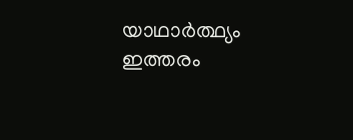യാഥാർത്ഥ്യം ഇത്തരം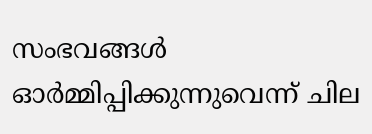സംഭവങ്ങൾ ഓർമ്മിപ്പിക്കുന്നുവെന്ന് ചില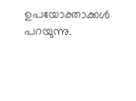ഉപയോക്താക്കൾ പറയുന്നു.